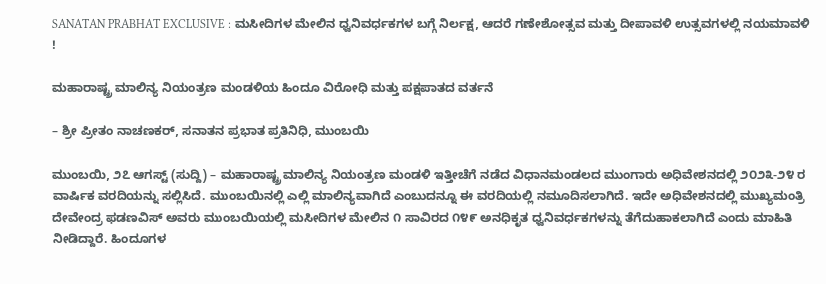SANATAN PRABHAT EXCLUSIVE : ಮಸೀದಿಗಳ ಮೇಲಿನ ಧ್ವನಿವರ್ಧಕಗಳ ಬಗ್ಗೆ ನಿರ್ಲಕ್ಷ, ಆದರೆ ಗಣೇಶೋತ್ಸವ ಮತ್ತು ದೀಪಾವಳಿ ಉತ್ಸವಗಳಲ್ಲಿ ನಯಮಾವಳಿ !

ಮಹಾರಾಷ್ಟ್ರ ಮಾಲಿನ್ಯ ನಿಯಂತ್ರಣ ಮಂಡಳಿಯ ಹಿಂದೂ ವಿರೋಧಿ ಮತ್ತು ಪಕ್ಷಪಾತದ ವರ್ತನೆ

– ಶ್ರೀ ಪ್ರೀತಂ ನಾಚಣಕರ್, ಸನಾತನ ಪ್ರಭಾತ ಪ್ರತಿನಿಧಿ, ಮುಂಬಯಿ

ಮುಂಬಯಿ, ೨೭ ಆಗಸ್ಟ್ (ಸುದ್ದಿ) – ಮಹಾರಾಷ್ಟ್ರ ಮಾಲಿನ್ಯ ನಿಯಂತ್ರಣ ಮಂಡಳಿ ಇತ್ತೀಚೆಗೆ ನಡೆದ ವಿಧಾನಮಂಡಲದ ಮುಂಗಾರು ಅಧಿವೇಶನದಲ್ಲಿ ೨೦೨೩-೨೪ ರ ವಾರ್ಷಿಕ ವರದಿಯನ್ನು ಸಲ್ಲಿಸಿದೆ. ಮುಂಬಯಿನಲ್ಲಿ ಎಲ್ಲಿ ಮಾಲಿನ್ಯವಾಗಿದೆ ಎಂಬುದನ್ನೂ ಈ ವರದಿಯಲ್ಲಿ ನಮೂದಿಸಲಾಗಿದೆ. ಇದೇ ಅಧಿವೇಶನದಲ್ಲಿ ಮುಖ್ಯಮಂತ್ರಿ ದೇವೇಂದ್ರ ಫಡಣವಿಸ್ ಅವರು ಮುಂಬಯಿಯಲ್ಲಿ ಮಸೀದಿಗಳ ಮೇಲಿನ ೧ ಸಾವಿರದ ೧೪೯ ಅನಧಿಕೃತ ಧ್ವನಿವರ್ಧಕಗಳನ್ನು ತೆಗೆದುಹಾಕಲಾಗಿದೆ ಎಂದು ಮಾಹಿತಿ ನೀಡಿದ್ದಾರೆ. ಹಿಂದೂಗಳ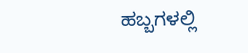ಹಬ್ಬಗಳಲ್ಲಿ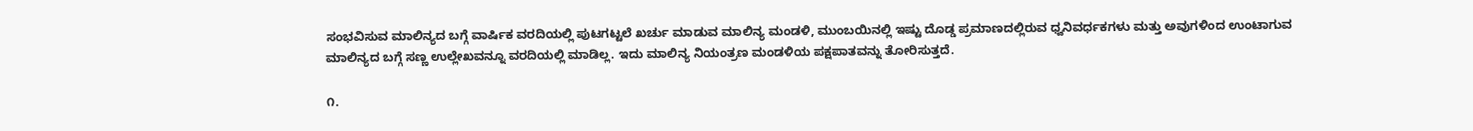ಸಂಭವಿಸುವ ಮಾಲಿನ್ಯದ ಬಗ್ಗೆ ವಾರ್ಷಿಕ ವರದಿಯಲ್ಲಿ ಪುಟಗಟ್ಟಲೆ ಖರ್ಚು ಮಾಡುವ ಮಾಲಿನ್ಯ ಮಂಡಳಿ, ಮುಂಬಯಿನಲ್ಲಿ ಇಷ್ಟು ದೊಡ್ಡ ಪ್ರಮಾಣದಲ್ಲಿರುವ ಧ್ವನಿವರ್ಧಕಗಳು ಮತ್ತು ಅವುಗಳಿಂದ ಉಂಟಾಗುವ ಮಾಲಿನ್ಯದ ಬಗ್ಗೆ ಸಣ್ಣ ಉಲ್ಲೇಖವನ್ನೂ ವರದಿಯಲ್ಲಿ ಮಾಡಿಲ್ಲ. ಇದು ಮಾಲಿನ್ಯ ನಿಯಂತ್ರಣ ಮಂಡಳಿಯ ಪಕ್ಷಪಾತವನ್ನು ತೋರಿಸುತ್ತದೆ.

೧.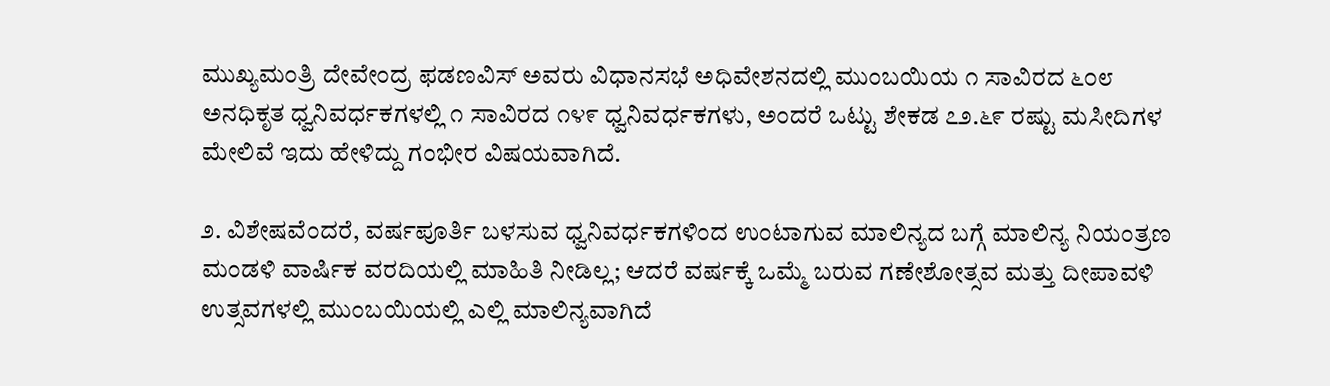ಮುಖ್ಯಮಂತ್ರಿ ದೇವೇಂದ್ರ ಫಡಣವಿಸ್ ಅವರು ವಿಧಾನಸಭೆ ಅಧಿವೇಶನದಲ್ಲಿ ಮುಂಬಯಿಯ ೧ ಸಾವಿರದ ೬೦೮ ಅನಧಿಕೃತ ಧ್ವನಿವರ್ಧಕಗಳಲ್ಲಿ ೧ ಸಾವಿರದ ೧೪೯ ಧ್ವನಿವರ್ಧಕಗಳು, ಅಂದರೆ ಒಟ್ಟು ಶೇಕಡ ೭೨.೬೯ ರಷ್ಟು ಮಸೀದಿಗಳ ಮೇಲಿವೆ ಇದು ಹೇಳಿದ್ದು ಗಂಭೀರ ವಿಷಯವಾಗಿದೆ.

೨. ವಿಶೇಷವೆಂದರೆ, ವರ್ಷಪೂರ್ತಿ ಬಳಸುವ ಧ್ವನಿವರ್ಧಕಗಳಿಂದ ಉಂಟಾಗುವ ಮಾಲಿನ್ಯದ ಬಗ್ಗೆ ಮಾಲಿನ್ಯ ನಿಯಂತ್ರಣ ಮಂಡಳಿ ವಾರ್ಷಿಕ ವರದಿಯಲ್ಲಿ ಮಾಹಿತಿ ನೀಡಿಲ್ಲ; ಆದರೆ ವರ್ಷಕ್ಕೆ ಒಮ್ಮೆ ಬರುವ ಗಣೇಶೋತ್ಸವ ಮತ್ತು ದೀಪಾವಳಿ ಉತ್ಸವಗಳಲ್ಲಿ ಮುಂಬಯಿಯಲ್ಲಿ ಎಲ್ಲಿ ಮಾಲಿನ್ಯವಾಗಿದೆ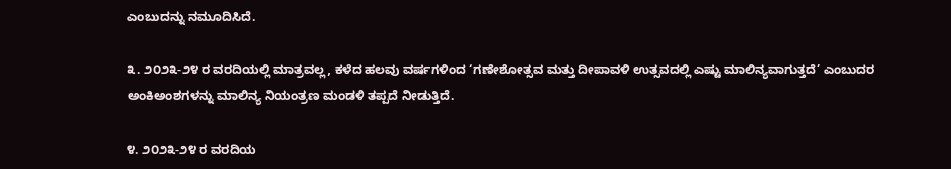ಎಂಬುದನ್ನು ನಮೂದಿಸಿದೆ.

೩. ೨೦೨೩-೨೪ ರ ವರದಿಯಲ್ಲಿ ಮಾತ್ರವಲ್ಲ, ಕಳೆದ ಹಲವು ವರ್ಷಗಳಿಂದ ‘ಗಣೇಶೋತ್ಸವ ಮತ್ತು ದೀಪಾವಳಿ ಉತ್ಸವದಲ್ಲಿ ಎಷ್ಟು ಮಾಲಿನ್ಯವಾಗುತ್ತದೆ’ ಎಂಬುದರ ಅಂಕಿಅಂಶಗಳನ್ನು ಮಾಲಿನ್ಯ ನಿಯಂತ್ರಣ ಮಂಡಳಿ ತಪ್ಪದೆ ನೀಡುತ್ತಿದೆ.

೪. ೨೦೨೩-೨೪ ರ ವರದಿಯ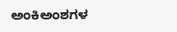ಅಂಕಿಅಂಶಗಳ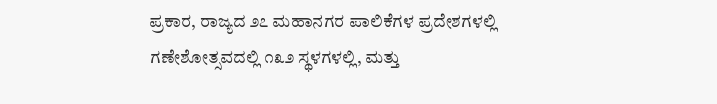ಪ್ರಕಾರ, ರಾಜ್ಯದ ೨೭ ಮಹಾನಗರ ಪಾಲಿಕೆಗಳ ಪ್ರದೇಶಗಳಲ್ಲಿ ಗಣೇಶೋತ್ಸವದಲ್ಲಿ ೧೩೨ ಸ್ಥಳಗಳಲ್ಲಿ, ಮತ್ತು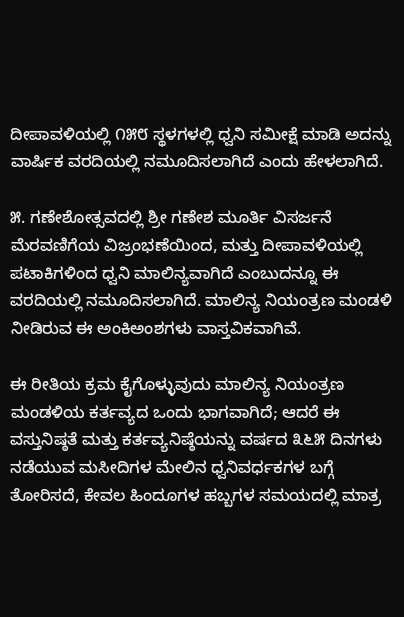ದೀಪಾವಳಿಯಲ್ಲಿ ೧೫೮ ಸ್ಥಳಗಳಲ್ಲಿ ಧ್ವನಿ ಸಮೀಕ್ಷೆ ಮಾಡಿ ಅದನ್ನು ವಾರ್ಷಿಕ ವರದಿಯಲ್ಲಿ ನಮೂದಿಸಲಾಗಿದೆ ಎಂದು ಹೇಳಲಾಗಿದೆ.

೫. ಗಣೇಶೋತ್ಸವದಲ್ಲಿ ಶ್ರೀ ಗಣೇಶ ಮೂರ್ತಿ ವಿಸರ್ಜನೆ ಮೆರವಣಿಗೆಯ ವಿಜ್ರಂಭಣೆಯಿಂದ, ಮತ್ತು ದೀಪಾವಳಿಯಲ್ಲಿ ಪಟಾಕಿಗಳಿಂದ ಧ್ವನಿ ಮಾಲಿನ್ಯವಾಗಿದೆ ಎಂಬುದನ್ನೂ ಈ ವರದಿಯಲ್ಲಿ ನಮೂದಿಸಲಾಗಿದೆ. ಮಾಲಿನ್ಯ ನಿಯಂತ್ರಣ ಮಂಡಳಿ ನೀಡಿರುವ ಈ ಅಂಕಿಅಂಶಗಳು ವಾಸ್ತವಿಕವಾಗಿವೆ.

ಈ ರೀತಿಯ ಕ್ರಮ ಕೈಗೊಳ್ಳುವುದು ಮಾಲಿನ್ಯ ನಿಯಂತ್ರಣ ಮಂಡಳಿಯ ಕರ್ತವ್ಯದ ಒಂದು ಭಾಗವಾಗಿದೆ; ಆದರೆ ಈ ವಸ್ತುನಿಷ್ಠತೆ ಮತ್ತು ಕರ್ತವ್ಯನಿಷ್ಠೆಯನ್ನು ವರ್ಷದ ೩೬೫ ದಿನಗಳು ನಡೆಯುವ ಮಸೀದಿಗಳ ಮೇಲಿನ ಧ್ವನಿವರ್ಧಕಗಳ ಬಗ್ಗೆ ತೋರಿಸದೆ, ಕೇವಲ ಹಿಂದೂಗಳ ಹಬ್ಬಗಳ ಸಮಯದಲ್ಲಿ ಮಾತ್ರ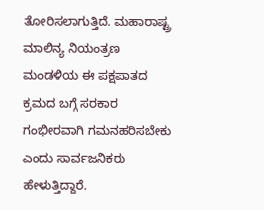ತೋರಿಸಲಾಗುತ್ತಿದೆ. ಮಹಾರಾಷ್ಟ್ರ ಮಾಲಿನ್ಯ ನಿಯಂತ್ರಣ ಮಂಡಳಿಯ ಈ ಪಕ್ಷಪಾತದ ಕ್ರಮದ ಬಗ್ಗೆ ಸರಕಾರ ಗಂಭೀರವಾಗಿ ಗಮನಹರಿಸಬೇಕು ಎಂದು ಸಾರ್ವಜನಿಕರು ಹೇಳುತ್ತಿದ್ದಾರೆ.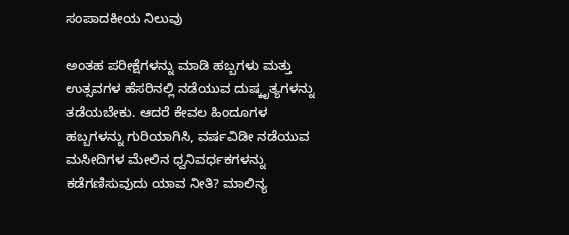ಸಂಪಾದಕೀಯ ನಿಲುವು

ಅಂತಹ ಪರೀಕ್ಷೆಗಳನ್ನು ಮಾಡಿ ಹಬ್ಬಗಳು ಮತ್ತು ಉತ್ಸವಗಳ ಹೆಸರಿನಲ್ಲಿ ನಡೆಯುವ ದುಷ್ಕೃತ್ಯಗಳನ್ನು ತಡೆಯಬೇಕು. ಆದರೆ ಕೇವಲ ಹಿಂದೂಗಳ ಹಬ್ಬಗಳನ್ನು ಗುರಿಯಾಗಿಸಿ, ವರ್ಷವಿಡೀ ನಡೆಯುವ ಮಸೀದಿಗಳ ಮೇಲಿನ ಧ್ವನಿವರ್ಧಕಗಳನ್ನು ಕಡೆಗಣಿಸುವುದು ಯಾವ ನೀತಿ? ಮಾಲಿನ್ಯ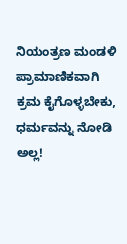ನಿಯಂತ್ರಣ ಮಂಡಳಿ ಪ್ರಾಮಾಣಿಕವಾಗಿ ಕ್ರಮ ಕೈಗೊಳ್ಳಬೇಕು, ಧರ್ಮವನ್ನು ನೋಡಿ ಅಲ್ಲ!